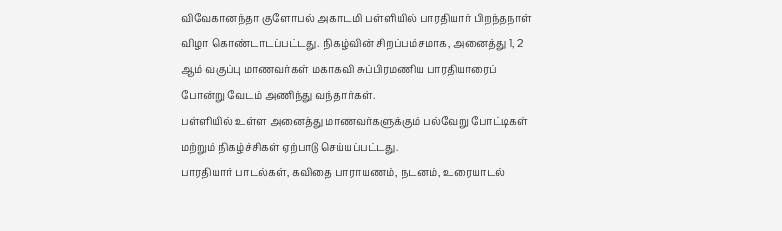விவேகானந்தா குளோபல் அகாடமி பள்ளியில் பாரதியார் பிறந்தநாள் விழா கொண்டாடப்பட்டது. நிகழ்வின் சிறப்பம்சமாக, அனைத்து 1, 2 ஆம் வகுப்பு மாணவர்கள் மகாகவி சுப்பிரமணிய பாரதியாரைப் போன்று வேடம் அணிந்து வந்தார்கள்.
பள்ளியில் உள்ள அனைத்து மாணவர்களுக்கும் பல்வேறு போட்டிகள் மற்றும் நிகழ்ச்சிகள் ஏற்பாடு செய்யப்பட்டது.
பாரதியார் பாடல்கள், கவிதை பாராயணம், நடனம், உரையாடல்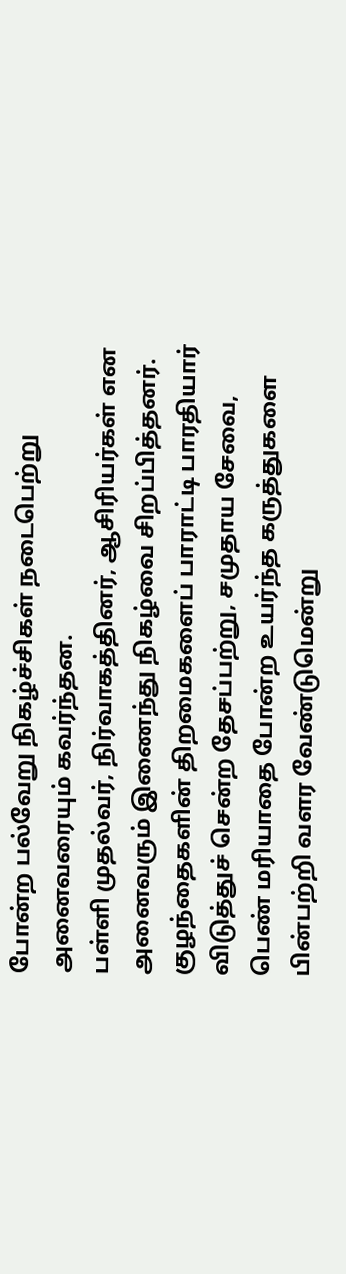போன்ற பல்வேறு நிகழ்ச்சிகள் நடைபெற்று அனைவரையும் கவர்ந்தன.
பள்ளி முதல்வர், நிர்வாகத்தினர், ஆசிரியர்கள் என அனைவரும் இணைந்து நிகழ்வை சிறப்பித்தனர். குழந்தைகளின் திறமைகளைப் பாராட்டி பாரதியார் விடுத்துச் சென்ற தேசப்பற்று, சமுதாய சேவை, பெண் மரியாதை போன்ற உயர்ந்த கருத்துகளை பின்பற்றி வளர வேண்டுமென்று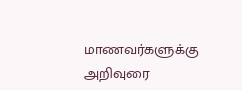மாணவர்களுக்கு அறிவுரை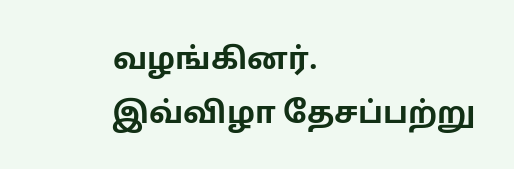வழங்கினர். இவ்விழா தேசப்பற்று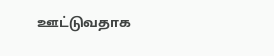ஊட்டுவதாக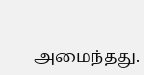அமைந்தது.